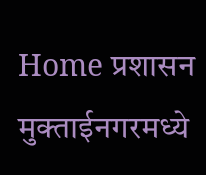Home प्रशासन मुक्ताईनगरमध्ये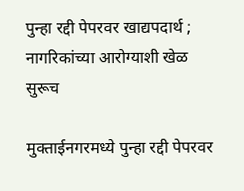पुन्हा रद्दी पेपरवर खाद्यपदार्थ ; नागरिकांच्या आरोग्याशी खेळ सुरूच

मुक्ताईनगरमध्ये पुन्हा रद्दी पेपरवर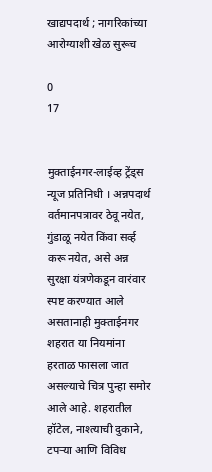खाद्यपदार्थ ; नागरिकांच्या आरोग्याशी खेळ सुरूच

0
17


मुक्ताईनगर-लाईव्ह ट्रेंड्स न्यूज प्रतिनिधी । अन्नपदार्थ वर्तमानपत्रावर ठेवू नयेत, गुंडाळू नयेत किंवा सर्व्ह करू नयेत, असे अन्न सुरक्षा यंत्रणेकडून वारंवार स्पष्ट करण्यात आले असतानाही मुक्ताईनगर शहरात या नियमांना हरताळ फासला जात असल्याचे चित्र पुन्हा समोर आले आहे. शहरातील हॉटेल, नाश्त्याची दुकाने, टपऱ्या आणि विविध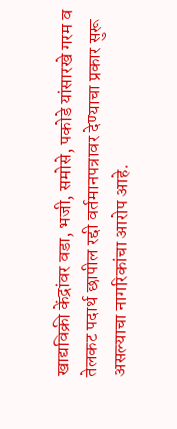खाद्यविक्री केंद्रांवर वडा, भजी, समोसे, पकोडे यांसारखे गरम व तेलकट पदार्थ छापील रद्दी वर्तमानपत्रावर देण्याचा प्रकार सुरू असल्याचा नागरिकांचा आरोप आहे.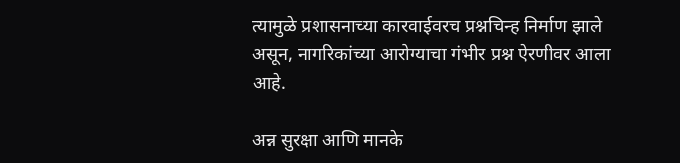त्यामुळे प्रशासनाच्या कारवाईवरच प्रश्नचिन्ह निर्माण झाले असून, नागरिकांच्या आरोग्याचा गंभीर प्रश्न ऐरणीवर आला आहे.

अन्न सुरक्षा आणि मानके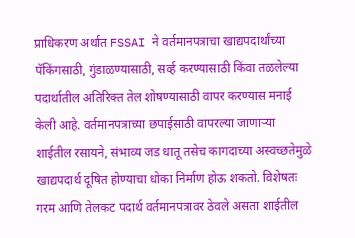प्राधिकरण अर्थात FSSAI ने वर्तमानपत्राचा खाद्यपदार्थांच्या पॅकिंगसाठी, गुंडाळण्यासाठी, सर्व्ह करण्यासाठी किंवा तळलेल्या पदार्थातील अतिरिक्त तेल शोषण्यासाठी वापर करण्यास मनाई केली आहे. वर्तमानपत्राच्या छपाईसाठी वापरल्या जाणाऱ्या शाईतील रसायने, संभाव्य जड धातू तसेच कागदाच्या अस्वच्छतेमुळे खाद्यपदार्थ दूषित होण्याचा धोका निर्माण होऊ शकतो. विशेषतः गरम आणि तेलकट पदार्थ वर्तमानपत्रावर ठेवले असता शाईतील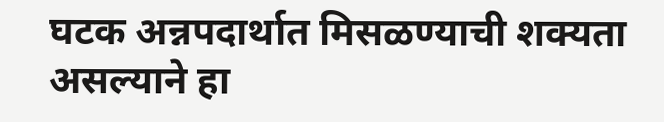घटक अन्नपदार्थात मिसळण्याची शक्यता असल्याने हा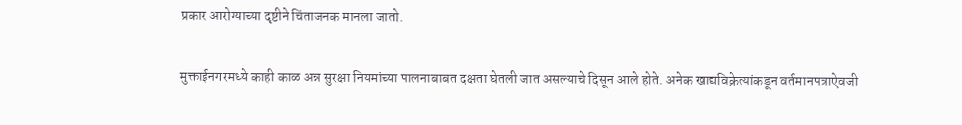प्रकार आरोग्याच्या दृष्टीने चिंताजनक मानला जातो.

मुक्ताईनगरमध्ये काही काळ अन्न सुरक्षा नियमांच्या पालनाबाबत दक्षता घेतली जात असल्याचे दिसून आले होते. अनेक खाद्यविक्रेत्यांकडून वर्तमानपत्राऐवजी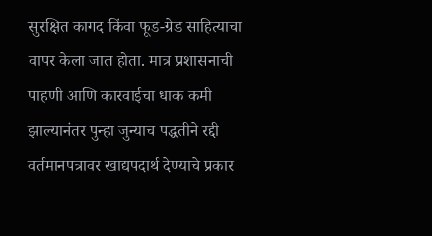सुरक्षित कागद किंवा फूड-ग्रेड साहित्याचा वापर केला जात होता. मात्र प्रशासनाची पाहणी आणि कारवाईचा धाक कमी झाल्यानंतर पुन्हा जुन्याच पद्धतीने रद्दी वर्तमानपत्रावर खाद्यपदार्थ देण्याचे प्रकार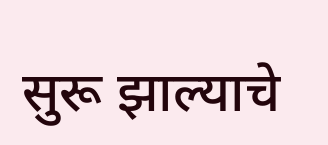सुरू झाल्याचे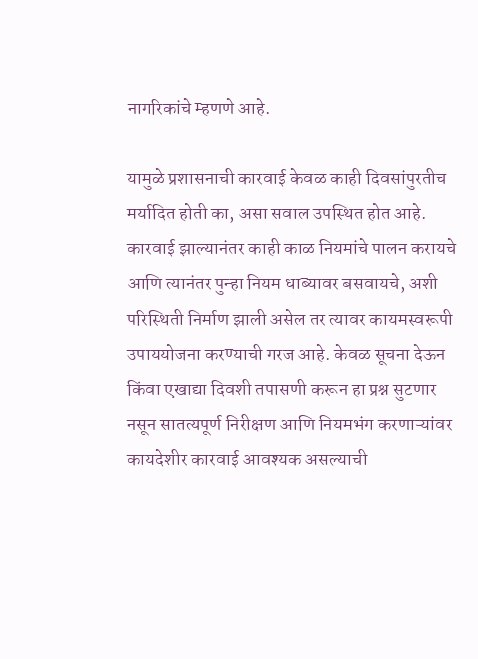नागरिकांचे म्हणणे आहे.

यामुळे प्रशासनाची कारवाई केवळ काही दिवसांपुरतीच मर्यादित होती का, असा सवाल उपस्थित होत आहे. कारवाई झाल्यानंतर काही काळ नियमांचे पालन करायचे आणि त्यानंतर पुन्हा नियम धाब्यावर बसवायचे, अशी परिस्थिती निर्माण झाली असेल तर त्यावर कायमस्वरूपी उपाययोजना करण्याची गरज आहे. केवळ सूचना देऊन किंवा एखाद्या दिवशी तपासणी करून हा प्रश्न सुटणार नसून सातत्यपूर्ण निरीक्षण आणि नियमभंग करणाऱ्यांवर कायदेशीर कारवाई आवश्यक असल्याची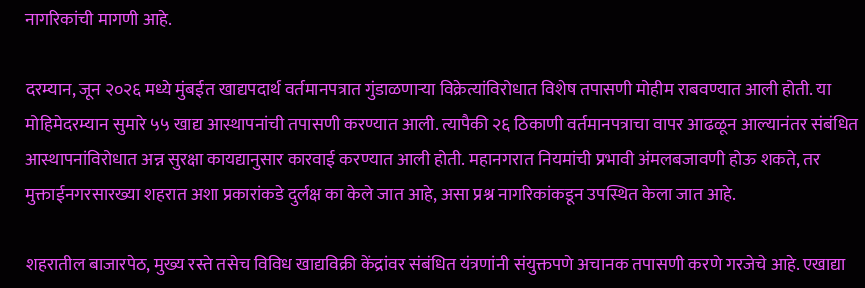नागरिकांची मागणी आहे.

दरम्यान, जून २०२६ मध्ये मुंबईत खाद्यपदार्थ वर्तमानपत्रात गुंडाळणाऱ्या विक्रेत्यांविरोधात विशेष तपासणी मोहीम राबवण्यात आली होती. या मोहिमेदरम्यान सुमारे ५५ खाद्य आस्थापनांची तपासणी करण्यात आली. त्यापैकी २६ ठिकाणी वर्तमानपत्राचा वापर आढळून आल्यानंतर संबंधित आस्थापनांविरोधात अन्न सुरक्षा कायद्यानुसार कारवाई करण्यात आली होती. महानगरात नियमांची प्रभावी अंमलबजावणी होऊ शकते, तर मुक्ताईनगरसारख्या शहरात अशा प्रकारांकडे दुर्लक्ष का केले जात आहे, असा प्रश्न नागरिकांकडून उपस्थित केला जात आहे.

शहरातील बाजारपेठ, मुख्य रस्ते तसेच विविध खाद्यविक्री केंद्रांवर संबंधित यंत्रणांनी संयुक्तपणे अचानक तपासणी करणे गरजेचे आहे. एखाद्या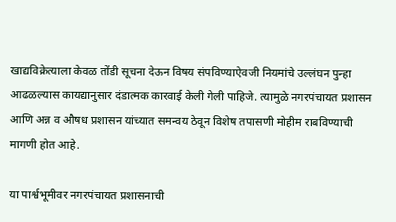खाद्यविक्रेत्याला केवळ तोंडी सूचना देऊन विषय संपविण्याऐवजी नियमांचे उल्लंघन पुन्हा आढळल्यास कायद्यानुसार दंडात्मक कारवाई केली गेली पाहिजे. त्यामुळे नगरपंचायत प्रशासन आणि अन्न व औषध प्रशासन यांच्यात समन्वय ठेवून विशेष तपासणी मोहीम राबविण्याची मागणी होत आहे.

या पार्श्वभूमीवर नगरपंचायत प्रशासनाची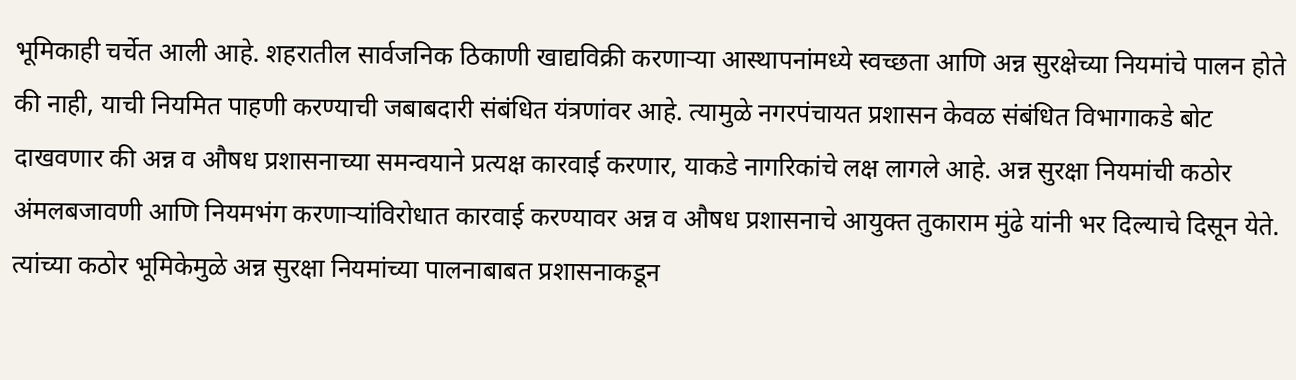भूमिकाही चर्चेत आली आहे. शहरातील सार्वजनिक ठिकाणी खाद्यविक्री करणाऱ्या आस्थापनांमध्ये स्वच्छता आणि अन्न सुरक्षेच्या नियमांचे पालन होते की नाही, याची नियमित पाहणी करण्याची जबाबदारी संबंधित यंत्रणांवर आहे. त्यामुळे नगरपंचायत प्रशासन केवळ संबंधित विभागाकडे बोट दाखवणार की अन्न व औषध प्रशासनाच्या समन्वयाने प्रत्यक्ष कारवाई करणार, याकडे नागरिकांचे लक्ष लागले आहे. अन्न सुरक्षा नियमांची कठोर अंमलबजावणी आणि नियमभंग करणाऱ्यांविरोधात कारवाई करण्यावर अन्न व औषध प्रशासनाचे आयुक्त तुकाराम मुंढे यांनी भर दिल्याचे दिसून येते. त्यांच्या कठोर भूमिकेमुळे अन्न सुरक्षा नियमांच्या पालनाबाबत प्रशासनाकडून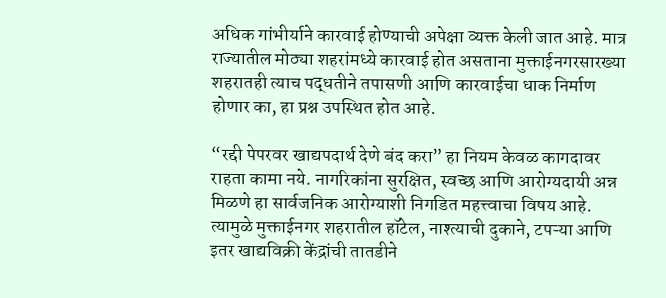अधिक गांभीर्याने कारवाई होण्याची अपेक्षा व्यक्त केली जात आहे. मात्र राज्यातील मोठ्या शहरांमध्ये कारवाई होत असताना मुक्ताईनगरसारख्या शहरातही त्याच पद्धतीने तपासणी आणि कारवाईचा धाक निर्माण होणार का, हा प्रश्न उपस्थित होत आहे.

“रद्दी पेपरवर खाद्यपदार्थ देणे बंद करा” हा नियम केवळ कागदावर राहता कामा नये. नागरिकांना सुरक्षित, स्वच्छ आणि आरोग्यदायी अन्न मिळणे हा सार्वजनिक आरोग्याशी निगडित महत्त्वाचा विषय आहे. त्यामुळे मुक्ताईनगर शहरातील हॉटेल, नाश्त्याची दुकाने, टपऱ्या आणि इतर खाद्यविक्री केंद्रांची तातडीने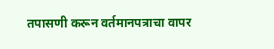तपासणी करून वर्तमानपत्राचा वापर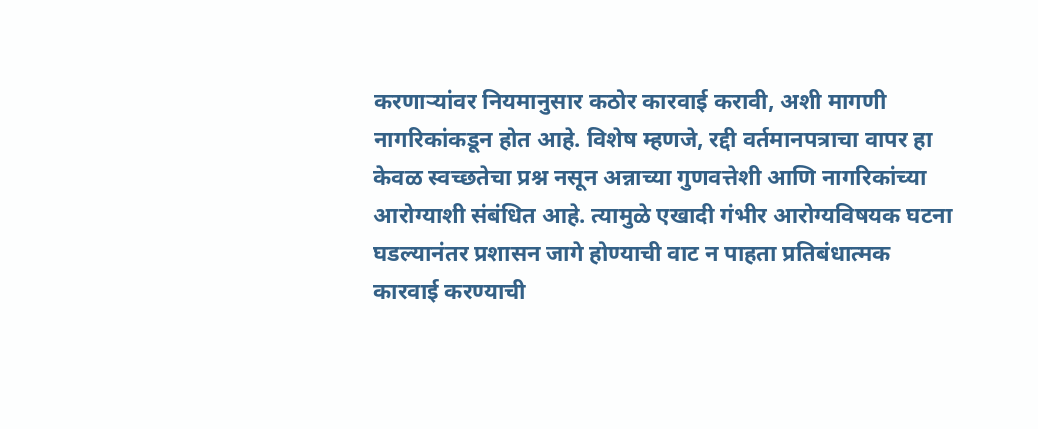करणाऱ्यांवर नियमानुसार कठोर कारवाई करावी, अशी मागणी नागरिकांकडून होत आहे. विशेष म्हणजे, रद्दी वर्तमानपत्राचा वापर हा केवळ स्वच्छतेचा प्रश्न नसून अन्नाच्या गुणवत्तेशी आणि नागरिकांच्या आरोग्याशी संबंधित आहे. त्यामुळे एखादी गंभीर आरोग्यविषयक घटना घडल्यानंतर प्रशासन जागे होण्याची वाट न पाहता प्रतिबंधात्मक कारवाई करण्याची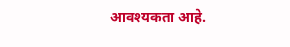आवश्यकता आहे.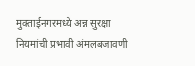मुक्ताईनगरमध्ये अन्न सुरक्षा नियमांची प्रभावी अंमलबजावणी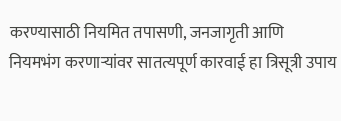करण्यासाठी नियमित तपासणी, जनजागृती आणि नियमभंग करणाऱ्यांवर सातत्यपूर्ण कारवाई हा त्रिसूत्री उपाय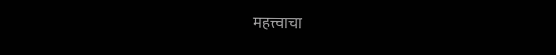महत्त्वाचा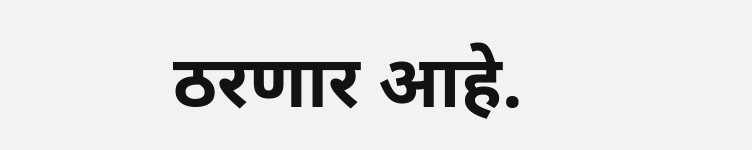ठरणार आहे.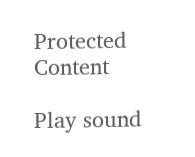Protected Content

Play sound